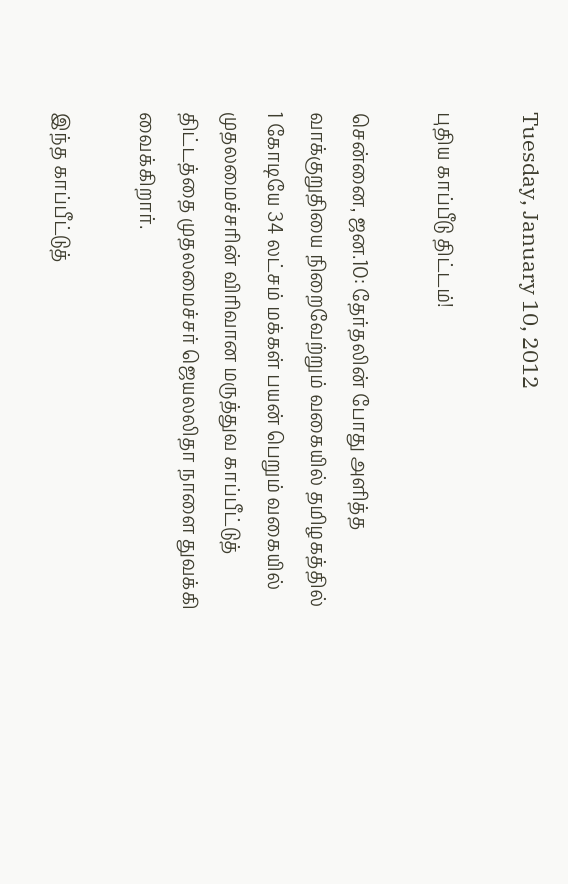Tuesday, January 10, 2012

புதிய காப்பீடு திட்டம்!

சென்னை, ஜன.10: தேர்தலின் போது அளித்த வாக்குறுதியை நிறைவேற்றும் வகையில் தமிழகத்தில் 1 கோடியே 34 லட்சம் மக்கள் பயன் பெறும் வகையில் முதலமைச்சரின் விரிவான மருத்துவ காப்பீட்டுத் திட்டத்தை முதலமைச்சர் ஜெயலலிதா நாளை துவக்கி வைக்கிறார்.

இந்த காப்பீட்டுத்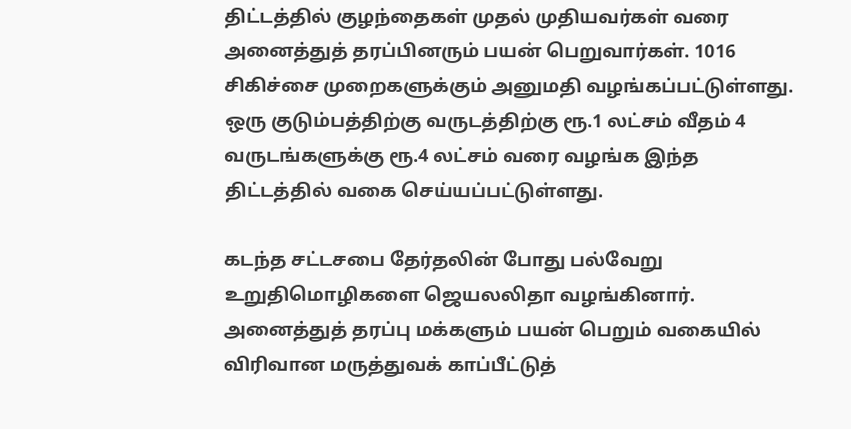திட்டத்தில் குழந்தைகள் முதல் முதியவர்கள் வரை அனைத்துத் தரப்பினரும் பயன் பெறுவார்கள். 1016 சிகிச்சை முறைகளுக்கும் அனுமதி வழங்கப்பட்டுள்ளது. ஒரு குடும்பத்திற்கு வருடத்திற்கு ரூ.1 லட்சம் வீதம் 4 வருடங்களுக்கு ரூ.4 லட்சம் வரை வழங்க இந்த திட்டத்தில் வகை செய்யப்பட்டுள்ளது.

கடந்த சட்டசபை தேர்தலின் போது பல்வேறு உறுதிமொழிகளை ஜெயலலிதா வழங்கினார். அனைத்துத் தரப்பு மக்களும் பயன் பெறும் வகையில் விரிவான மருத்துவக் காப்பீட்டுத்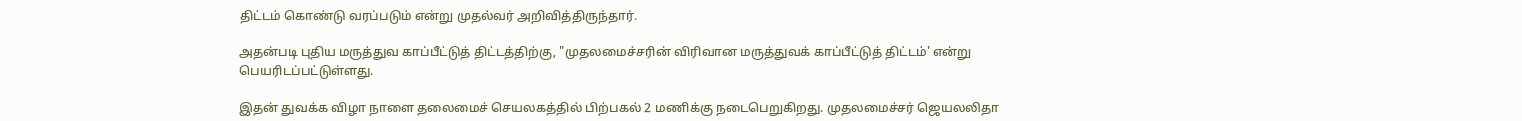திட்டம் கொண்டு வரப்படும் என்று முதல்வர் அறிவித்திருந்தார்.

அதன்படி புதிய மருத்துவ காப்பீட்டுத் திட்டத்திற்கு, "முதலமைச்சரின் விரிவான மருத்துவக் காப்பீட்டுத் திட்டம்' என்று பெயரிடப்பட்டுள்ளது.

இதன் துவக்க விழா நாளை தலைமைச் செயலகத்தில் பிற்பகல் 2 மணிக்கு நடைபெறுகிறது. முதலமைச்சர் ஜெயலலிதா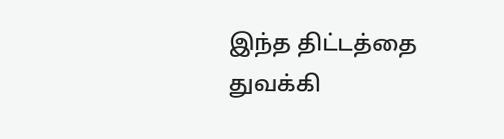இந்த திட்டத்தை துவக்கி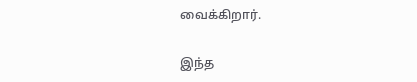வைக்கிறார்.

இந்த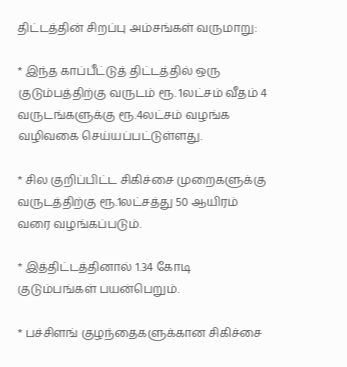திட்டத்தின் சிறப்பு அம்சங்கள் வருமாறு:

* இந்த காப்பீட்டுத் திட்டத்தில் ஒரு குடும்பத்திற்கு வருடம் ரூ. 1லட்சம் வீதம் 4 வருடங்களுக்கு ரூ.4லட்சம் வழங்க வழிவகை செய்யப்பட்டுள்ளது.

* சில குறிப்பிட்ட சிகிச்சை முறைகளுக்கு வருடத்திற்கு ரூ.1லட்சத்து 50 ஆயிரம் வரை வழங்கப்படும்.

* இத்திட்டத்தினால் 1.34 கோடி குடும்பங்கள் பயன்பெறும்.

* பச்சிளங் குழந்தைகளுக்கான சிகிச்சை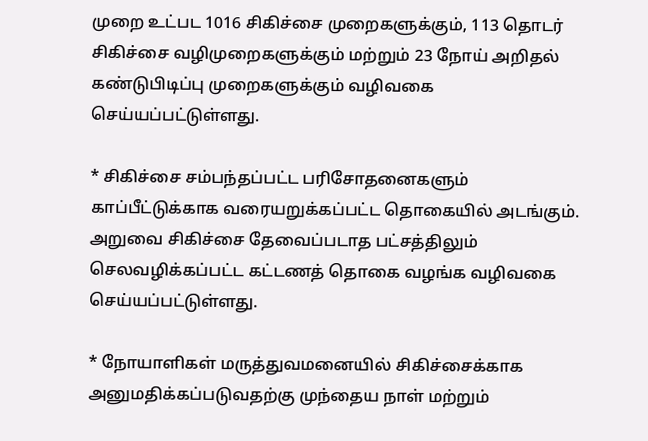முறை உட்பட 1016 சிகிச்சை முறைகளுக்கும், 113 தொடர் சிகிச்சை வழிமுறைகளுக்கும் மற்றும் 23 நோய் அறிதல் கண்டுபிடிப்பு முறைகளுக்கும் வழிவகை செய்யப்பட்டுள்ளது.

* சிகிச்சை சம்பந்தப்பட்ட பரிசோதனைகளும் காப்பீட்டுக்காக வரையறுக்கப்பட்ட தொகையில் அடங்கும். அறுவை சிகிச்சை தேவைப்படாத பட்சத்திலும் செலவழிக்கப்பட்ட கட்டணத் தொகை வழங்க வழிவகை செய்யப்பட்டுள்ளது.

* நோயாளிகள் மருத்துவமனையில் சிகிச்சைக்காக அனுமதிக்கப்படுவதற்கு முந்தைய நாள் மற்றும்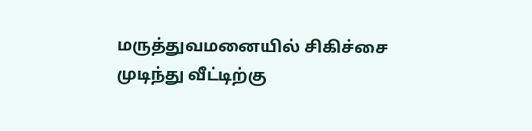மருத்துவமனையில் சிகிச்சை முடிந்து வீட்டிற்கு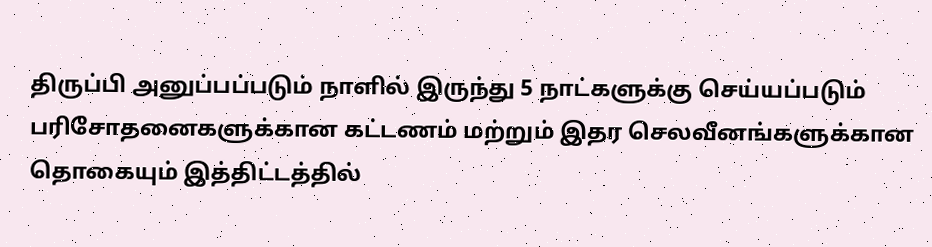திருப்பி அனுப்பப்படும் நாளில் இருந்து 5 நாட்களுக்கு செய்யப்படும் பரிசோதனைகளுக்கான கட்டணம் மற்றும் இதர செலவீனங்களுக்கான தொகையும் இத்திட்டத்தில்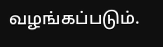வழங்கப்படும்.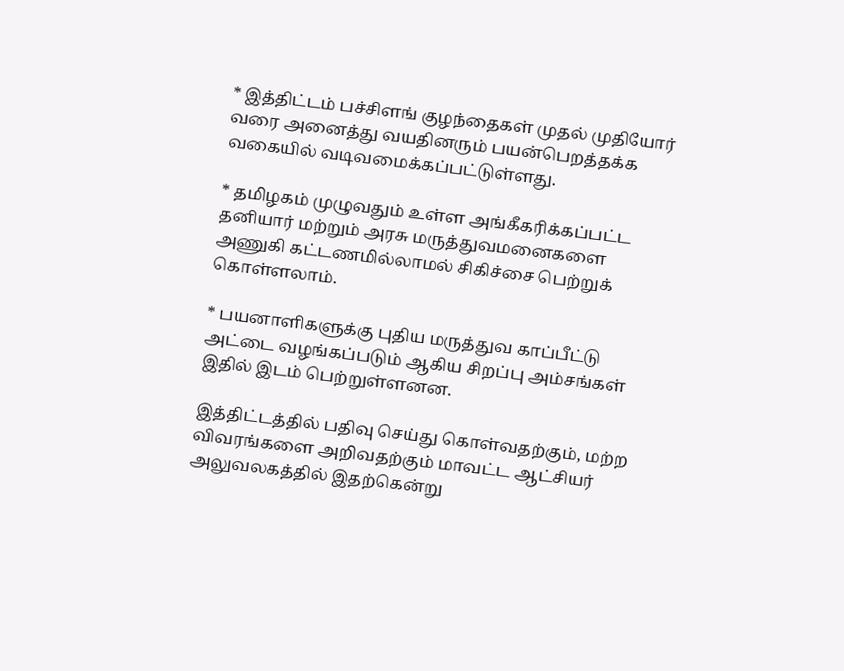* இத்திட்டம் பச்சிளங் குழந்தைகள் முதல் முதியோர் வரை அனைத்து வயதினரும் பயன்பெறத்தக்க வகையில் வடிவமைக்கப்பட்டுள்ளது.

* தமிழகம் முழுவதும் உள்ள அங்கீகரிக்கப்பட்ட தனியார் மற்றும் அரசு மருத்துவமனைகளை அணுகி கட்டணமில்லாமல் சிகிச்சை பெற்றுக் கொள்ளலாம்.

* பயனாளிகளுக்கு புதிய மருத்துவ காப்பீட்டு அட்டை வழங்கப்படும் ஆகிய சிறப்பு அம்சங்கள் இதில் இடம் பெற்றுள்ளனன.

இத்திட்டத்தில் பதிவு செய்து கொள்வதற்கும், மற்ற விவரங்களை அறிவதற்கும் மாவட்ட ஆட்சியர் அலுவலகத்தில் இதற்கென்று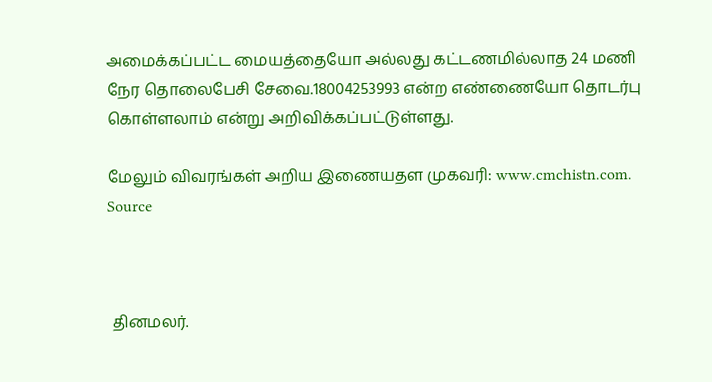அமைக்கப்பட்ட மையத்தையோ அல்லது கட்டணமில்லாத 24 மணி நேர தொலைபேசி சேவை.18004253993 என்ற எண்ணையோ தொடர்பு கொள்ளலாம் என்று அறிவிக்கப்பட்டுள்ளது.

மேலும் விவரங்கள் அறிய இணையதள முகவரி: www.cmchistn.com. Source



 தினமலர்.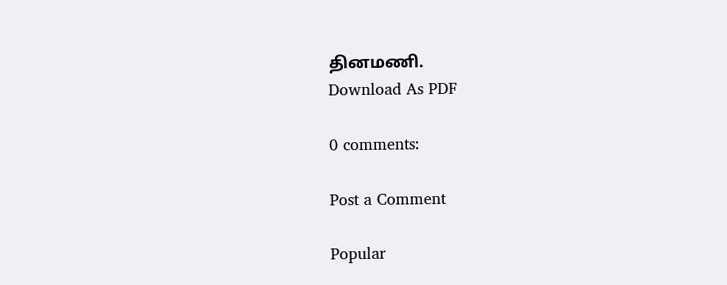தினமணி.
Download As PDF

0 comments:

Post a Comment

Popular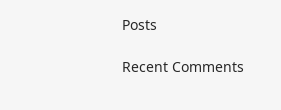Posts

Recent Comments